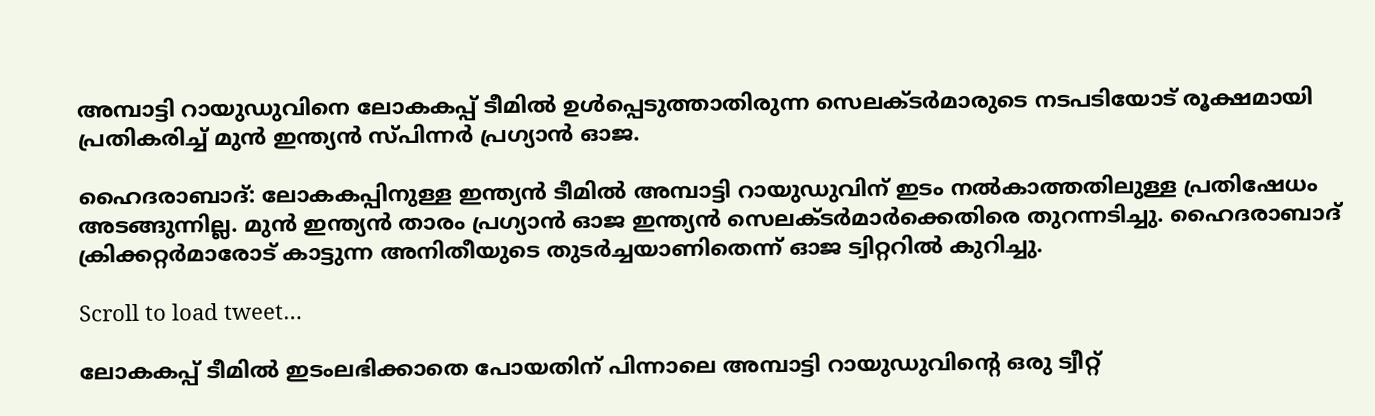അമ്പാട്ടി റായുഡുവിനെ ലോകകപ്പ് ടീമില്‍ ഉള്‍പ്പെടുത്താതിരുന്ന സെലക്‌ടര്‍മാരുടെ നടപടിയോട് രൂക്ഷമായി പ്രതികരിച്ച് മുന്‍ ഇന്ത്യന്‍ സ്‌പിന്നര്‍ പ്രഗ്യാന്‍ ഓജ.

ഹൈദരാബാദ്: ലോകകപ്പിനുള്ള ഇന്ത്യന്‍ ടീമില്‍ അമ്പാട്ടി റായുഡുവിന് ഇടം നല്‍കാത്തതിലുള്ള പ്രതിഷേധം അടങ്ങുന്നില്ല. മുന്‍ ഇന്ത്യന്‍ താരം പ്രഗ്യാന്‍ ഓജ ഇന്ത്യന്‍ സെലക്‌ടര്‍മാര്‍ക്കെതിരെ തുറന്നടിച്ചു. ഹൈദരാബാദ് ക്രിക്കറ്റര്‍മാരോട് കാട്ടുന്ന അനിതീയുടെ തുടര്‍ച്ചയാണിതെന്ന് ഓജ ട്വിറ്ററില്‍ കുറിച്ചു.

Scroll to load tweet…

ലോകകപ്പ് ടീമില്‍ ഇടംലഭിക്കാതെ പോയതിന് പിന്നാലെ അമ്പാട്ടി റായുഡുവിന്‍റെ ഒരു ട്വീറ്റ്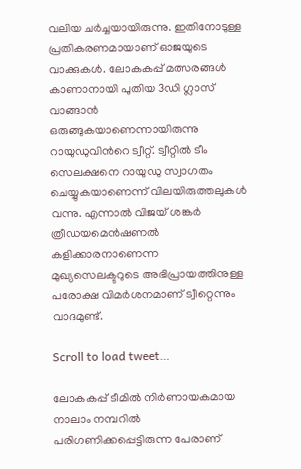വലിയ ചര്‍ച്ചയായിരുന്നു. ഇതിനോടുള്ള പ്രതികരണമായാണ് ഓജയുടെ വാക്കുകള്‍. ലോകകപ്പ് മത്സരങ്ങള്‍ കാണാനായി പുതിയ 3ഡി ഗ്ലാസ് വാങ്ങാന്‍ ഒരുങ്ങുകയാണെന്നായിരുന്നു റായുഡുവിന്‍റെ ട്വീറ്റ്. ട്വീറ്റില്‍ ടീം സെലക്ഷനെ റായുഡു സ്വാഗതം ചെയ്യുകയാണെന്ന് വിലയിരുത്തലുകള്‍ വന്നു. എന്നാല്‍ വിജയ് ശങ്കര്‍ ത്രീഡയമെന്‍ഷണല്‍ കളിക്കാരനാണെന്ന മുഖ്യസെലക്ടറുടെ അഭിപ്രായത്തിനുള്ള പരോക്ഷ വിമര്‍ശനമാണ് ട്വീറ്റെന്നും വാദമുണ്ട്.

Scroll to load tweet…

ലോകകപ്പ് ടീമില്‍ നിര്‍ണായകമായ നാലാം നമ്പറില്‍ പരിഗണിക്കപ്പെട്ടിരുന്ന പേരാണ്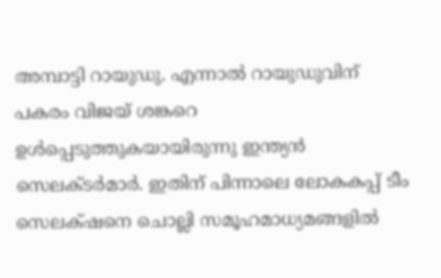അമ്പാട്ടി റായുഡു. എന്നാല്‍ റായുഡുവിന് പകരം വിജയ് ശങ്കറെ ഉള്‍പ്പെടുത്തുകയായിരുന്നു ഇന്ത്യന്‍ സെലക്‌ടര്‍മാര്‍. ഇതിന് പിന്നാലെ ലോകകപ്പ് ടീം സെലക്‌‌ഷനെ ചൊല്ലി സമൂഹമാധ്യമങ്ങളില്‍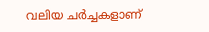വലിയ ചര്‍ച്ചകളാണ്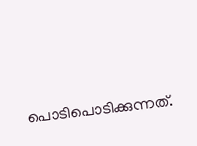പൊടിപൊടിക്കുന്നത്.